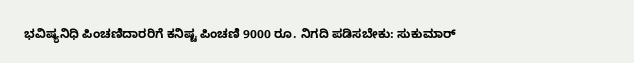ಭವಿಷ್ಯನಿಧಿ ಪಿಂಚಣಿದಾರರಿಗೆ ಕನಿಷ್ಟ ಪಿಂಚಣಿ 9000 ರೂ. ನಿಗದಿ ಪಡಿಸಬೇಕು: ಸುಕುಮಾರ್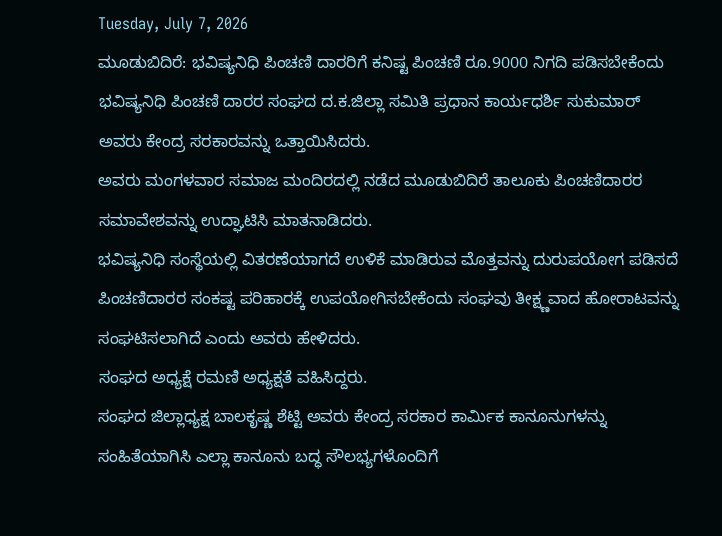Tuesday, July 7, 2026
ಮೂಡುಬಿದಿರೆ: ಭವಿಷ್ಯನಿಧಿ ಪಿಂಚಣಿ ದಾರರಿಗೆ ಕನಿಷ್ಟ ಪಿಂಚಣಿ ರೂ.9000 ನಿಗದಿ ಪಡಿಸಬೇಕೆಂದು ಭವಿಷ್ಯನಿಧಿ ಪಿಂಚಣಿ ದಾರರ ಸಂಘದ ದ.ಕ.ಜಿಲ್ಲಾ ಸಮಿತಿ ಪ್ರಧಾನ ಕಾರ್ಯಧರ್ಶಿ ಸುಕುಮಾರ್ ಅವರು ಕೇಂದ್ರ ಸರಕಾರವನ್ನು ಒತ್ತಾಯಿಸಿದರು.
ಅವರು ಮಂಗಳವಾರ ಸಮಾಜ ಮಂದಿರದಲ್ಲಿ ನಡೆದ ಮೂಡುಬಿದಿರೆ ತಾಲೂಕು ಪಿಂಚಣಿದಾರರ ಸಮಾವೇಶವನ್ನು ಉದ್ಘಾಟಿಸಿ ಮಾತನಾಡಿದರು.
ಭವಿಷ್ಯನಿಧಿ ಸಂಸ್ಥೆಯಲ್ಲಿ ವಿತರಣೆಯಾಗದೆ ಉಳಿಕೆ ಮಾಡಿರುವ ಮೊತ್ತವನ್ನು ದುರುಪಯೋಗ ಪಡಿಸದೆ ಪಿಂಚಣಿದಾರರ ಸಂಕಷ್ಟ ಪರಿಹಾರಕ್ಕೆ ಉಪಯೋಗಿಸಬೇಕೆಂದು ಸಂಘವು ತೀಕ್ಷ್ಣವಾದ ಹೋರಾಟವನ್ನು ಸಂಘಟಿಸಲಾಗಿದೆ ಎಂದು ಅವರು ಹೇಳಿದರು.
ಸಂಘದ ಅಧ್ಯಕ್ಷೆ ರಮಣಿ ಅಧ್ಯಕ್ಷತೆ ವಹಿಸಿದ್ದರು.
ಸಂಘದ ಜಿಲ್ಲಾಧ್ಯಕ್ಷ ಬಾಲಕೃಷ್ಣ ಶೆಟ್ಟಿ ಅವರು ಕೇಂದ್ರ ಸರಕಾರ ಕಾರ್ಮಿಕ ಕಾನೂನುಗಳನ್ನು ಸಂಹಿತೆಯಾಗಿಸಿ ಎಲ್ಲಾ ಕಾನೂನು ಬದ್ಧ ಸೌಲಭ್ಯಗಳೊಂದಿಗೆ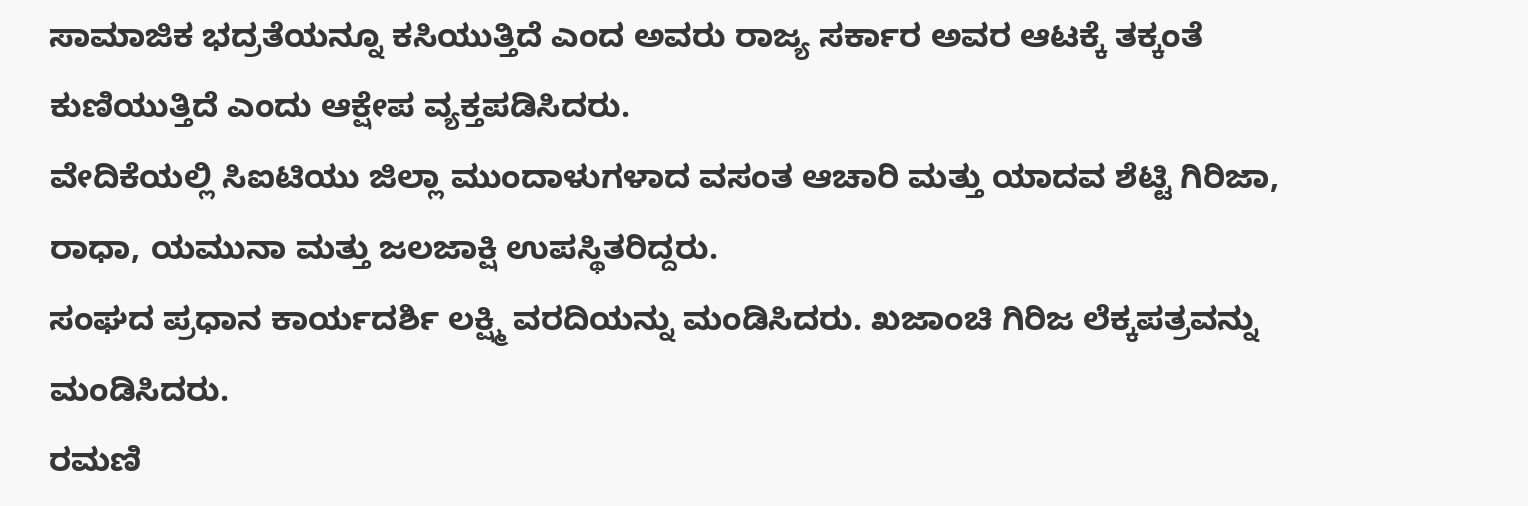ಸಾಮಾಜಿಕ ಭದ್ರತೆಯನ್ನೂ ಕಸಿಯುತ್ತಿದೆ ಎಂದ ಅವರು ರಾಜ್ಯ ಸರ್ಕಾರ ಅವರ ಆಟಕ್ಕೆ ತಕ್ಕಂತೆ ಕುಣಿಯುತ್ತಿದೆ ಎಂದು ಆಕ್ಷೇಪ ವ್ಯಕ್ತಪಡಿಸಿದರು.
ವೇದಿಕೆಯಲ್ಲಿ ಸಿಐಟಿಯು ಜಿಲ್ಲಾ ಮುಂದಾಳುಗಳಾದ ವಸಂತ ಆಚಾರಿ ಮತ್ತು ಯಾದವ ಶೆಟ್ಟಿ ಗಿರಿಜಾ, ರಾಧಾ, ಯಮುನಾ ಮತ್ತು ಜಲಜಾಕ್ಷಿ ಉಪಸ್ಥಿತರಿದ್ದರು.
ಸಂಘದ ಪ್ರಧಾನ ಕಾರ್ಯದರ್ಶಿ ಲಕ್ಷ್ಮಿ ವರದಿಯನ್ನು ಮಂಡಿಸಿದರು. ಖಜಾಂಚಿ ಗಿರಿಜ ಲೆಕ್ಕಪತ್ರವನ್ನು ಮಂಡಿಸಿದರು.
ರಮಣಿ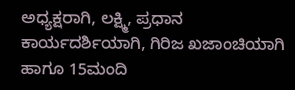ಅಧ್ಯಕ್ಷರಾಗಿ, ಲಕ್ಷ್ಮಿ, ಪ್ರಧಾನ ಕಾರ್ಯದರ್ಶಿಯಾಗಿ, ಗಿರಿಜ ಖಜಾಂಚಿಯಾಗಿ ಹಾಗೂ 15ಮಂದಿ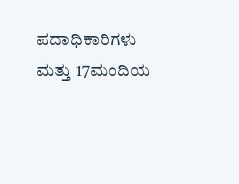ಪದಾಧಿಕಾರಿಗಳು ಮತ್ತು 17ಮಂದಿಯ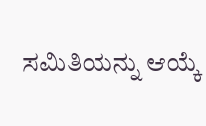ಸಮಿತಿಯನ್ನು ಆಯ್ಕೆ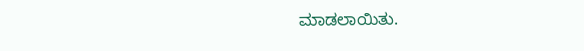ಮಾಡಲಾಯಿತು.